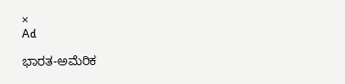×
Ad

ಭಾರತ-ಅಮೆರಿಕ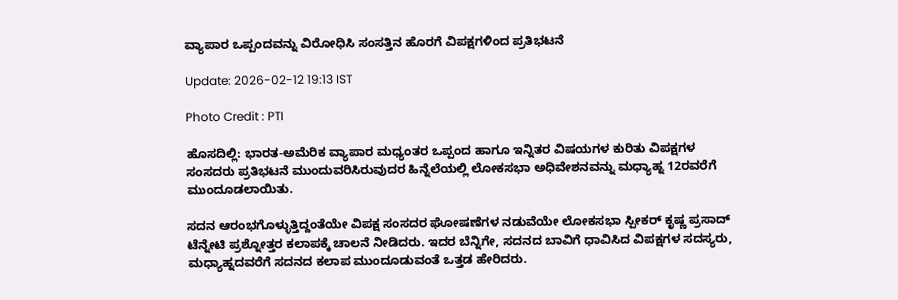ವ್ಯಾಪಾರ ಒಪ್ಪಂದವನ್ನು ವಿರೋಧಿಸಿ ಸಂಸತ್ತಿನ ಹೊರಗೆ ವಿಪಕ್ಷಗಳಿಂದ ಪ್ರತಿಭಟನೆ

Update: 2026-02-12 19:13 IST

Photo Credit : PTI

ಹೊಸದಿಲ್ಲಿ: ಭಾರತ-ಅಮೆರಿಕ ವ್ಯಾಪಾರ ಮಧ್ಯಂತರ ಒಪ್ಪಂದ ಹಾಗೂ ಇನ್ನಿತರ ವಿಷಯಗಳ ಕುರಿತು ವಿಪಕ್ಷಗಳ ಸಂಸದರು ಪ್ರತಿಭಟನೆ ಮುಂದುವರಿಸಿರುವುದರ ಹಿನ್ನೆಲೆಯಲ್ಲಿ ಲೋಕಸಭಾ ಅಧಿವೇಶನವನ್ನು ಮಧ್ಯಾಹ್ನ 12ರವರೆಗೆ ಮುಂದೂಡಲಾಯಿತು.

ಸದನ ಆರಂಭಗೊಳ್ಳುತ್ತಿದ್ದಂತೆಯೇ ವಿಪಕ್ಷ ಸಂಸದರ ಘೋಷಣೆಗಳ ನಡುವೆಯೇ ಲೋಕಸಭಾ ಸ್ಪೀಕರ್ ಕೃಷ್ಣ ಪ್ರಸಾದ್ ಟೆನ್ನೇಟಿ ಪ್ರಶ್ನೋತ್ತರ ಕಲಾಪಕ್ಕೆ ಚಾಲನೆ ನೀಡಿದರು. ಇದರ ಬೆನ್ನಿಗೇ, ಸದನದ ಬಾವಿಗೆ ಧಾವಿಸಿದ ವಿಪಕ್ಷಗಳ ಸದಸ್ಯರು, ಮಧ್ಯಾಹ್ನದವರೆಗೆ ಸದನದ ಕಲಾಪ ಮುಂದೂಡುವಂತೆ ಒತ್ತಡ ಹೇರಿದರು.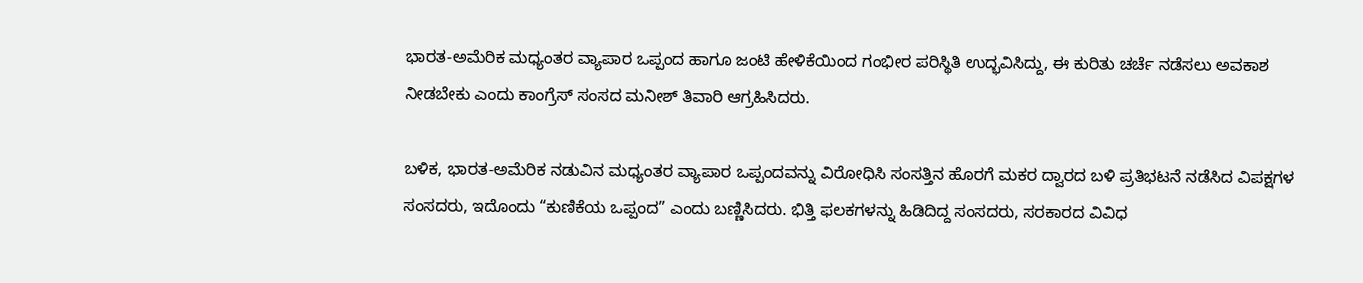ಭಾರತ-ಅಮೆರಿಕ ಮಧ್ಯಂತರ ವ್ಯಾಪಾರ ಒಪ್ಪಂದ ಹಾಗೂ ಜಂಟಿ ಹೇಳಿಕೆಯಿಂದ ಗಂಭೀರ ಪರಿಸ್ಥಿತಿ ಉದ್ಭವಿಸಿದ್ದು, ಈ ಕುರಿತು ಚರ್ಚೆ ನಡೆಸಲು ಅವಕಾಶ ನೀಡಬೇಕು ಎಂದು ಕಾಂಗ್ರೆಸ್ ಸಂಸದ ಮನೀಶ್ ತಿವಾರಿ ಆಗ್ರಹಿಸಿದರು.

ಬಳಿಕ, ಭಾರತ-ಅಮೆರಿಕ ನಡುವಿನ ಮಧ್ಯಂತರ ವ್ಯಾಪಾರ ಒಪ್ಪಂದವನ್ನು ವಿರೋಧಿಸಿ ಸಂಸತ್ತಿನ ಹೊರಗೆ ಮಕರ ದ್ವಾರದ ಬಳಿ ಪ್ರತಿಭಟನೆ ನಡೆಸಿದ ವಿಪಕ್ಷಗಳ ಸಂಸದರು, ಇದೊಂದು “ಕುಣಿಕೆಯ ಒಪ್ಪಂದ” ಎಂದು ಬಣ್ಣಿಸಿದರು. ಭಿತ್ತಿ ಫಲಕಗಳನ್ನು ಹಿಡಿದಿದ್ದ ಸಂಸದರು, ಸರಕಾರದ ವಿವಿಧ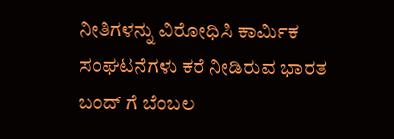ನೀತಿಗಳನ್ನು ವಿರೋಧಿಸಿ ಕಾರ್ಮಿಕ ಸಂಘಟನೆಗಳು ಕರೆ ನೀಡಿರುವ ಭಾರತ ಬಂದ್ ಗೆ ಬೆಂಬಲ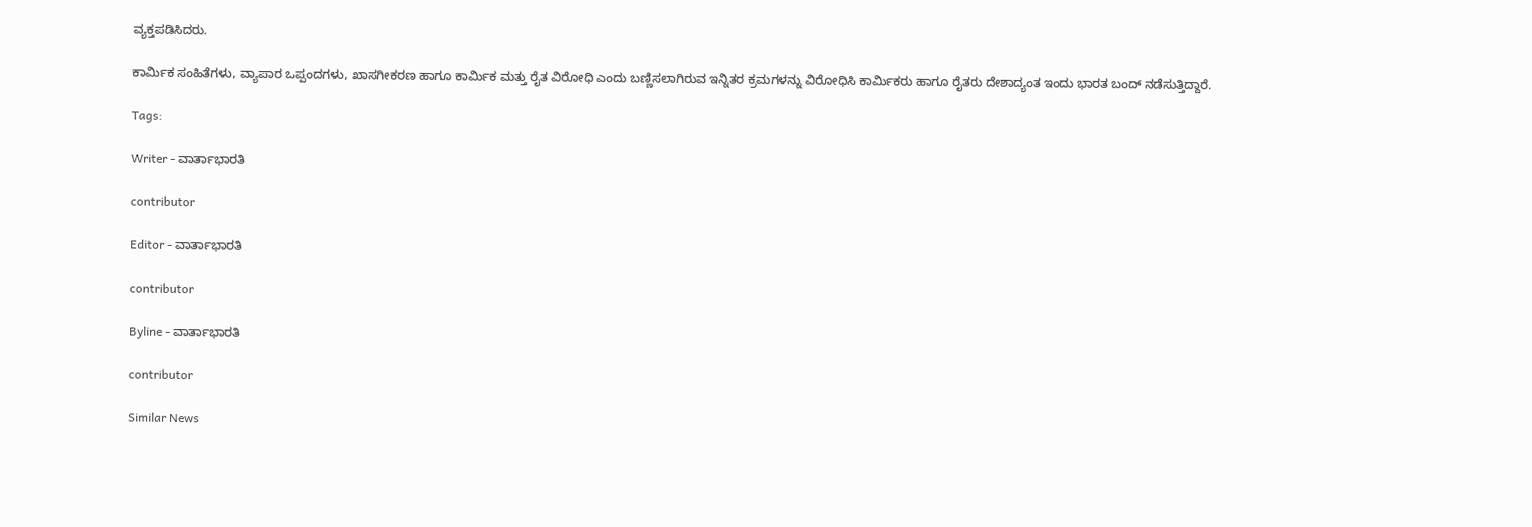ವ್ಯಕ್ತಪಡಿಸಿದರು.

ಕಾರ್ಮಿಕ ಸಂಹಿತೆಗಳು, ವ್ಯಾಪಾರ ಒಪ್ಪಂದಗಳು, ಖಾಸಗೀಕರಣ ಹಾಗೂ ಕಾರ್ಮಿಕ ಮತ್ತು ರೈತ ವಿರೋಧಿ ಎಂದು ಬಣ್ಣಿಸಲಾಗಿರುವ ಇನ್ನಿತರ ಕ್ರಮಗಳನ್ನು ವಿರೋಧಿಸಿ ಕಾರ್ಮಿಕರು ಹಾಗೂ ರೈತರು ದೇಶಾದ್ಯಂತ ಇಂದು ಭಾರತ ಬಂದ್ ನಡೆಸುತ್ತಿದ್ದಾರೆ.

Tags:

Writer - ವಾರ್ತಾಭಾರತಿ

contributor

Editor - ವಾರ್ತಾಭಾರತಿ

contributor

Byline - ವಾರ್ತಾಭಾರತಿ

contributor

Similar News